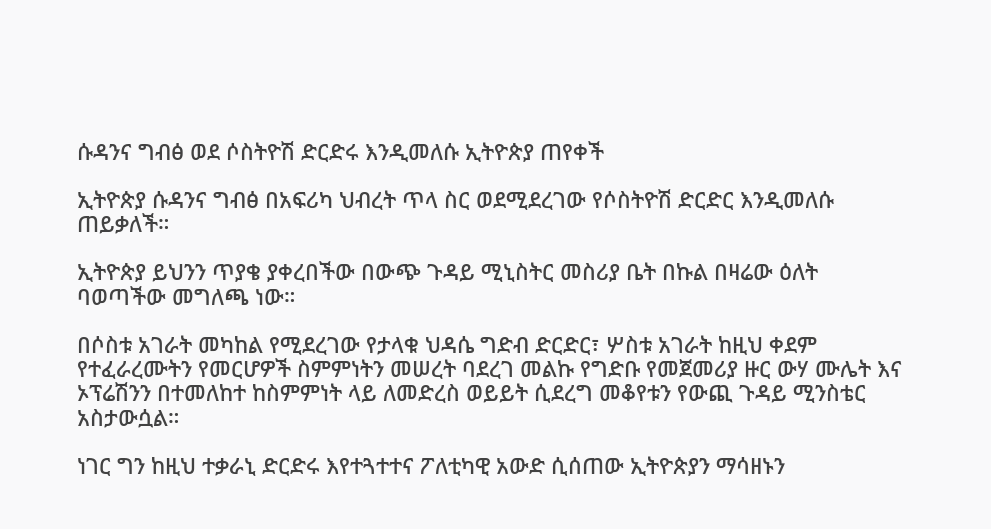ሱዳንና ግብፅ ወደ ሶስትዮሽ ድርድሩ እንዲመለሱ ኢትዮጵያ ጠየቀች

ኢትዮጵያ ሱዳንና ግብፅ በአፍሪካ ህብረት ጥላ ስር ወደሚደረገው የሶስትዮሽ ድርድር እንዲመለሱ ጠይቃለች።

ኢትዮጵያ ይህንን ጥያቄ ያቀረበችው በውጭ ጉዳይ ሚኒስትር መስሪያ ቤት በኩል በዛሬው ዕለት ባወጣችው መግለጫ ነው።

በሶስቱ አገራት መካከል የሚደረገው የታላቁ ህዳሴ ግድብ ድርድር፣ ሦስቱ አገራት ከዚህ ቀደም የተፈራረሙትን የመርሆዎች ስምምነትን መሠረት ባደረገ መልኩ የግድቡ የመጀመሪያ ዙር ውሃ ሙሌት እና ኦፕሬሽንን በተመለከተ ከስምምነት ላይ ለመድረስ ወይይት ሲደረግ መቆየቱን የውጪ ጉዳይ ሚንስቴር አስታውሷል።

ነገር ግን ከዚህ ተቃራኒ ድርድሩ እየተጓተተና ፖለቲካዊ አውድ ሲሰጠው ኢትዮጵያን ማሳዘኑን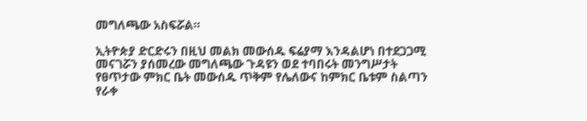መግለጫው አስፍሯል።

ኢትዮጵያ ድርድሩን በዚህ መልክ መውሰዱ ፍሬያማ እንዳልሆነ በተደጋጋሚ መናገሯን ያሰመረው መግለጫው ጉዳዩን ወደ ተባበሩት መንግሥታት የፀጥታው ምክር ቤት መውሰዱ ጥቅም የሌለውና ከምክር ቤቱም ስልጣን የራቀ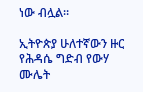ነው ብሏል።

ኢትዮጵያ ሁለተኛውን ዙር የሕዳሴ ግድብ የውሃ ሙሌት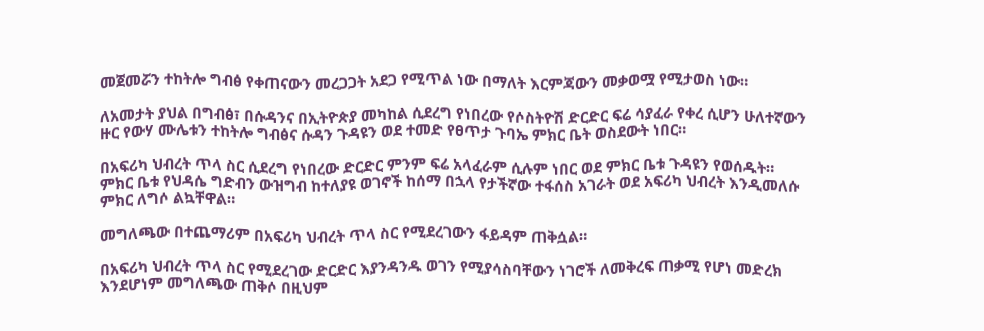መጀመሯን ተከትሎ ግብፅ የቀጠናውን መረጋጋት አደጋ የሚጥል ነው በማለት እርምጃውን መቃወሟ የሚታወስ ነው።

ለአመታት ያህል በግብፅ፣ በሱዳንና በኢትዮጵያ መካከል ሲደረግ የነበረው የሶስትዮሽ ድርድር ፍሬ ሳያፈራ የቀረ ሲሆን ሁለተኛውን ዙር የውሃ ሙሌቱን ተከትሎ ግብፅና ሱዳን ጉዳዩን ወደ ተመድ የፀጥታ ጉባኤ ምክር ቤት ወስደውት ነበር።

በአፍሪካ ህብረት ጥላ ስር ሲደረግ የነበረው ድርድር ምንም ፍሬ አላፈራም ሲሉም ነበር ወደ ምክር ቤቱ ጉዳዩን የወሰዱት። ምክር ቤቱ የህዳሴ ግድብን ውዝግብ ከተለያዩ ወገኖች ከሰማ በኋላ የታችኛው ተፋሰስ አገራት ወደ አፍሪካ ህብረት እንዲመለሱ ምክር ለግሶ ልኳቸዋል።

መግለጫው በተጨማሪም በአፍሪካ ህብረት ጥላ ስር የሚደረገውን ፋይዳም ጠቅሷል።

በአፍሪካ ህብረት ጥላ ስር የሚደረገው ድርድር እያንዳንዱ ወገን የሚያሳስባቸውን ነገሮች ለመቅረፍ ጠቃሚ የሆነ መድረክ እንደሆነም መግለጫው ጠቅሶ በዚህም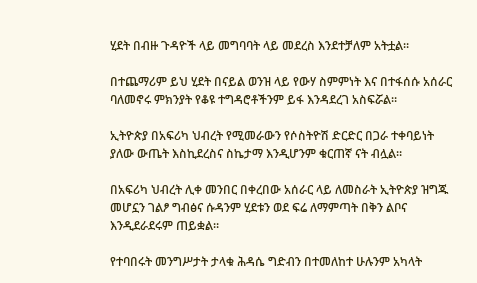ሂደት በብዙ ጉዳዮች ላይ መግባባት ላይ መደረስ እንደተቻለም አትቷል።

በተጨማሪም ይህ ሂደት በናይል ወንዝ ላይ የውሃ ስምምነት እና በተፋሰሱ አሰራር ባለመኖሩ ምክንያት የቆዩ ተግዳሮቶችንም ይፋ እንዳደረገ አስፍሯል።

ኢትዮጵያ በአፍሪካ ህብረት የሚመራውን የሶስትዮሽ ድርድር በጋራ ተቀባይነት ያለው ውጤት እስኪደረስና ስኬታማ እንዲሆንም ቁርጠኛ ናት ብሏል።

በአፍሪካ ህብረት ሊቀ መንበር በቀረበው አሰራር ላይ ለመስራት ኢትዮጵያ ዝግጁ መሆኗን ገልፆ ግብፅና ሱዳንም ሂደቱን ወደ ፍሬ ለማምጣት በቅን ልቦና እንዲደራደሩም ጠይቋል።

የተባበሩት መንግሥታት ታላቁ ሕዳሴ ግድብን በተመለከተ ሁሉንም አካላት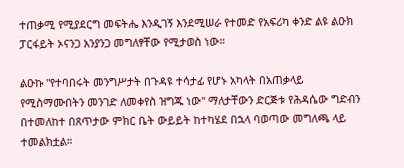ተጠቃሚ የሚያደርግ መፍትሔ እንዲገኝ እንደሚሠራ የተመድ የአፍሪካ ቀንድ ልዩ ልዑክ ፓርፋይት ኦናንጋ አንያንጋ መግለፃቸው የሚታወስ ነው።

ልዑኩ "የተባበሩት መንግሥታት በጉዳዩ ተሳታፊ የሆኑ አካላት በአጠቃላይ የሚስማሙበትን መንገድ ለመቀየስ ዝግጁ ነው" ማለታቸውን ድርጅቱ የሕዳሴው ግድብን በተመለከተ በጸጥታው ምክር ቤት ውይይት ከተካሄደ በኋላ ባወጣው መግለጫ ላይ ተመልክቷል።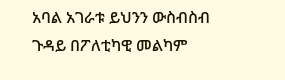አባል አገራቱ ይህንን ውስብስብ ጉዳይ በፖለቲካዊ መልካም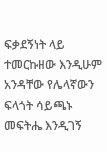ፍቃደኝነት ላይ ተመርኩዘው እንዲሁም አንዳቸው የሌላኛውን ፍላጎት ሳይጫኑ መፍትሔ እንዲገኝ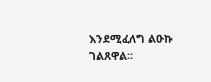እንደሚፈለግ ልዑኩ ገልጸዋል።